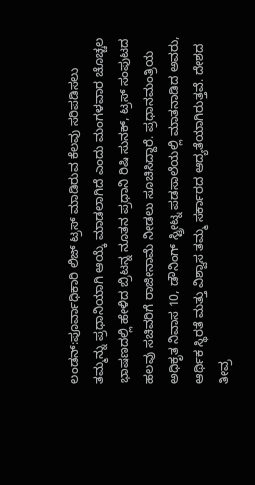ಲಂಡನ್:ಪೂರ್ವಾಧಿಕಾರಿ ಲಿಜ್ ಟ್ರಸ್ ಮಾಡಿರುವ ಕೆಲವು ಸರಿಪಡಿಸಲು ತಮ್ಮನ್ನು ಪ್ರಧಾನಿಯಾಗಿ ಆಯ್ಕೆ ಮಾಡಲಾಗಿದೆ ಎಂದು ಮಂಗಳವಾರ ಚೊಚ್ಚಲ ಭಾಷಣದಲ್ಲಿ ಹೇಳಿದ ಬ್ರಿಟನ್ನ ನೂತನ ಪ್ರಧಾನಿ ರಿಷಿ ಸುನಕ್, ಟ್ರಸ್ ಸಂಪುಟದ ಹಲವು ಸಚಿವರಿಗೆ ರಾಜೀನಾಮೆ ನೀಡಲು ಸೂಚಿಸಿದ್ದಾರೆ. ಪ್ರಧಾನಮಂತ್ರಿಯ ಅಧಿಕೃತ ನಿವಾಸ 10, ಡೌನಿಂಗ್ ಸ್ಟ್ರೀಟ್ನ ಪಡಸಾಲೆಯಲ್ಲಿ ಮಾತನಾಡಿದ ಅವರು, ಆರ್ಥಿಕ ಸ್ಥಿರತೆ ಮತ್ತು ವಿಶ್ವಾಸ ತಮ್ಮ ಸರ್ಕಾರದ ಆದ್ಯತೆಯಾಗಿರುತ್ತವೆ. ದೇಶದ ತೀವ್ರ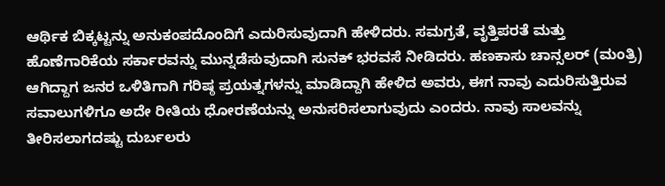ಆರ್ಥಿಕ ಬಿಕ್ಕಟ್ಟನ್ನು ಅನುಕಂಪದೊಂದಿಗೆ ಎದುರಿಸುವುದಾಗಿ ಹೇಳಿದರು. ಸಮಗ್ರತೆ, ವೃತ್ತಿಪರತೆ ಮತ್ತು ಹೊಣೆಗಾರಿಕೆಯ ಸರ್ಕಾರವನ್ನು ಮುನ್ನಡೆಸುವುದಾಗಿ ಸುನಕ್ ಭರವಸೆ ನೀಡಿದರು. ಹಣಕಾಸು ಚಾನ್ಸಲರ್ (ಮಂತ್ರಿ) ಆಗಿದ್ದಾಗ ಜನರ ಒಳಿತಿಗಾಗಿ ಗರಿಷ್ಠ ಪ್ರಯತ್ನಗಳನ್ನು ಮಾಡಿದ್ದಾಗಿ ಹೇಳಿದ ಅವರು, ಈಗ ನಾವು ಎದುರಿಸುತ್ತಿರುವ ಸವಾಲುಗಳಿಗೂ ಅದೇ ರೀತಿಯ ಧೋರಣೆಯನ್ನು ಅನುಸರಿಸಲಾಗುವುದು ಎಂದರು. ನಾವು ಸಾಲವನ್ನು ತೀರಿಸಲಾಗದಷ್ಟು ದುರ್ಬಲರು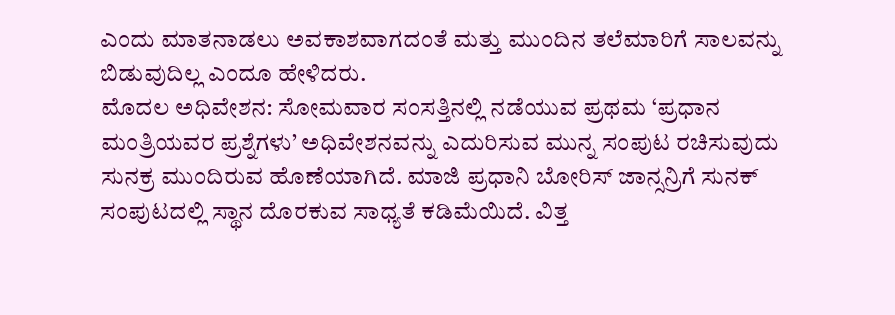ಎಂದು ಮಾತನಾಡಲು ಅವಕಾಶವಾಗದಂತೆ ಮತ್ತು ಮುಂದಿನ ತಲೆಮಾರಿಗೆ ಸಾಲವನ್ನು ಬಿಡುವುದಿಲ್ಲ ಎಂದೂ ಹೇಳಿದರು.
ಮೊದಲ ಅಧಿವೇಶನ: ಸೋಮವಾರ ಸಂಸತ್ತಿನಲ್ಲಿ ನಡೆಯುವ ಪ್ರಥಮ ‘ಪ್ರಧಾನ ಮಂತ್ರಿಯವರ ಪ್ರಶ್ನೆಗಳು’ ಅಧಿವೇಶನವನ್ನು ಎದುರಿಸುವ ಮುನ್ನ ಸಂಪುಟ ರಚಿಸುವುದು ಸುನಕ್ರ ಮುಂದಿರುವ ಹೊಣೆಯಾಗಿದೆ. ಮಾಜಿ ಪ್ರಧಾನಿ ಬೋರಿಸ್ ಜಾನ್ಸನ್ರಿಗೆ ಸುನಕ್ ಸಂಪುಟದಲ್ಲಿ ಸ್ಥಾನ ದೊರಕುವ ಸಾಧ್ಯತೆ ಕಡಿಮೆಯಿದೆ. ವಿತ್ತ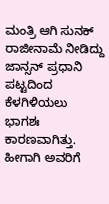ಮಂತ್ರಿ ಆಗಿ ಸುನಕ್ ರಾಜೀನಾಮೆ ನೀಡಿದ್ದು ಜಾನ್ಸನ್ ಪ್ರಧಾನಿ ಪಟ್ಟದಿಂದ ಕೆಳಗಿಳಿಯಲು ಭಾಗಶಃ ಕಾರಣವಾಗಿತ್ತು. ಹೀಗಾಗಿ ಅವರಿಗೆ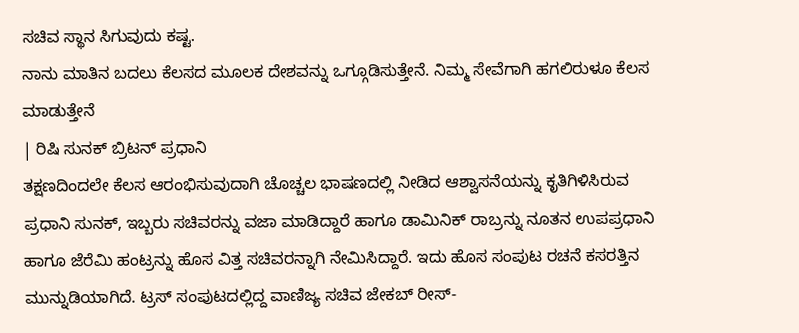ಸಚಿವ ಸ್ಥಾನ ಸಿಗುವುದು ಕಷ್ಟ.
ನಾನು ಮಾತಿನ ಬದಲು ಕೆಲಸದ ಮೂಲಕ ದೇಶವನ್ನು ಒಗ್ಗೂಡಿಸುತ್ತೇನೆ. ನಿಮ್ಮ ಸೇವೆಗಾಗಿ ಹಗಲಿರುಳೂ ಕೆಲಸ ಮಾಡುತ್ತೇನೆ
| ರಿಷಿ ಸುನಕ್ ಬ್ರಿಟನ್ ಪ್ರಧಾನಿ
ತಕ್ಷಣದಿಂದಲೇ ಕೆಲಸ ಆರಂಭಿಸುವುದಾಗಿ ಚೊಚ್ಚಲ ಭಾಷಣದಲ್ಲಿ ನೀಡಿದ ಆಶ್ವಾಸನೆಯನ್ನು ಕೃತಿಗಿಳಿಸಿರುವ ಪ್ರಧಾನಿ ಸುನಕ್, ಇಬ್ಬರು ಸಚಿವರನ್ನು ವಜಾ ಮಾಡಿದ್ದಾರೆ ಹಾಗೂ ಡಾಮಿನಿಕ್ ರಾಬ್ರನ್ನು ನೂತನ ಉಪಪ್ರಧಾನಿ ಹಾಗೂ ಜೆರೆಮಿ ಹಂಟ್ರನ್ನು ಹೊಸ ವಿತ್ತ ಸಚಿವರನ್ನಾಗಿ ನೇಮಿಸಿದ್ದಾರೆ. ಇದು ಹೊಸ ಸಂಪುಟ ರಚನೆ ಕಸರತ್ತಿನ ಮುನ್ನುಡಿಯಾಗಿದೆ. ಟ್ರಸ್ ಸಂಪುಟದಲ್ಲಿದ್ದ ವಾಣಿಜ್ಯ ಸಚಿವ ಜೇಕಬ್ ರೀಸ್-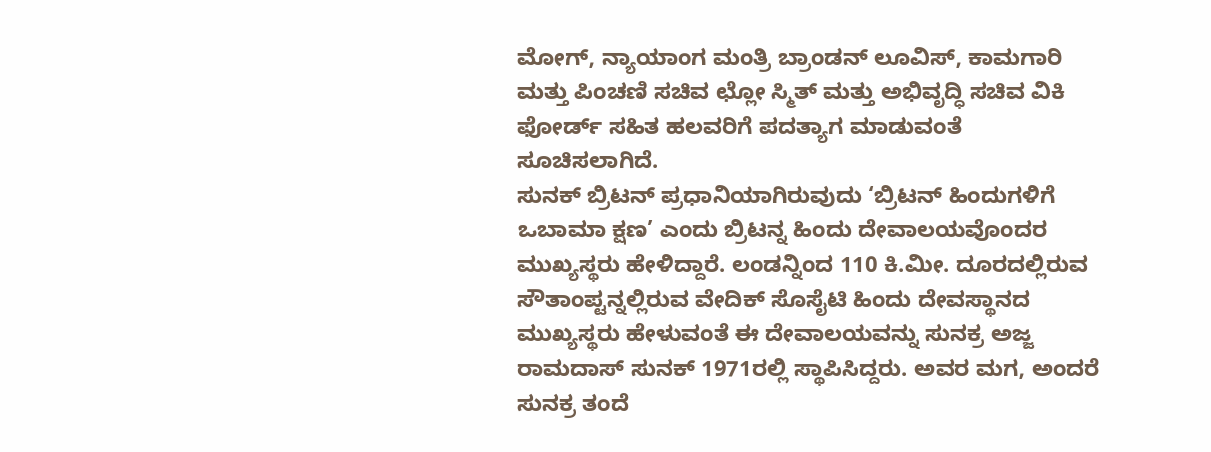ಮೋಗ್, ನ್ಯಾಯಾಂಗ ಮಂತ್ರಿ ಬ್ರಾಂಡನ್ ಲೂವಿಸ್, ಕಾಮಗಾರಿ ಮತ್ತು ಪಿಂಚಣಿ ಸಚಿವ ಛ್ಲೋ ಸ್ಮಿತ್ ಮತ್ತು ಅಭಿವೃದ್ಧಿ ಸಚಿವ ವಿಕಿ ಫೋರ್ಡ್ ಸಹಿತ ಹಲವರಿಗೆ ಪದತ್ಯಾಗ ಮಾಡುವಂತೆ ಸೂಚಿಸಲಾಗಿದೆ.
ಸುನಕ್ ಬ್ರಿಟನ್ ಪ್ರಧಾನಿಯಾಗಿರುವುದು ‘ಬ್ರಿಟನ್ ಹಿಂದುಗಳಿಗೆ ಒಬಾಮಾ ಕ್ಷಣ’ ಎಂದು ಬ್ರಿಟನ್ನ ಹಿಂದು ದೇವಾಲಯವೊಂದರ ಮುಖ್ಯಸ್ಥರು ಹೇಳಿದ್ದಾರೆ. ಲಂಡನ್ನಿಂದ 110 ಕಿ.ಮೀ. ದೂರದಲ್ಲಿರುವ ಸೌತಾಂಪ್ಟನ್ನಲ್ಲಿರುವ ವೇದಿಕ್ ಸೊಸೈಟಿ ಹಿಂದು ದೇವಸ್ಥಾನದ ಮುಖ್ಯಸ್ಥರು ಹೇಳುವಂತೆ ಈ ದೇವಾಲಯವನ್ನು ಸುನಕ್ರ ಅಜ್ಜ ರಾಮದಾಸ್ ಸುನಕ್ 1971ರಲ್ಲಿ ಸ್ಥಾಪಿಸಿದ್ದರು. ಅವರ ಮಗ, ಅಂದರೆ ಸುನಕ್ರ ತಂದೆ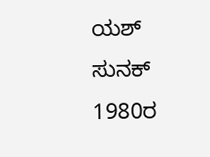ಯಶ್ ಸುನಕ್ 1980ರ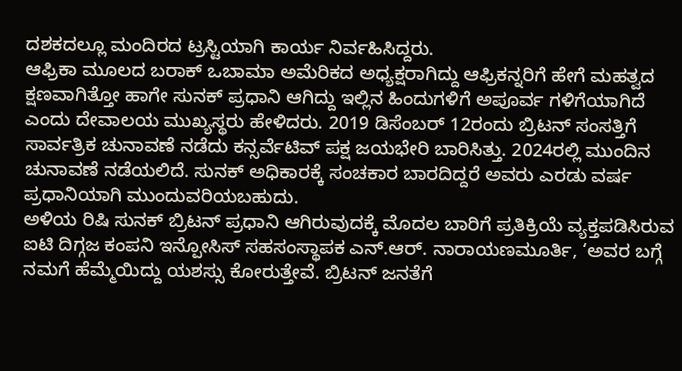ದಶಕದಲ್ಲೂ ಮಂದಿರದ ಟ್ರಸ್ಟಿಯಾಗಿ ಕಾರ್ಯ ನಿರ್ವಹಿಸಿದ್ದರು.
ಆಫ್ರಿಕಾ ಮೂಲದ ಬರಾಕ್ ಒಬಾಮಾ ಅಮೆರಿಕದ ಅಧ್ಯಕ್ಷರಾಗಿದ್ದು ಆಫ್ರಿಕನ್ನರಿಗೆ ಹೇಗೆ ಮಹತ್ವದ ಕ್ಷಣವಾಗಿತ್ತೋ ಹಾಗೇ ಸುನಕ್ ಪ್ರಧಾನಿ ಆಗಿದ್ದು ಇಲ್ಲಿನ ಹಿಂದುಗಳಿಗೆ ಅಪೂರ್ವ ಗಳಿಗೆಯಾಗಿದೆ ಎಂದು ದೇವಾಲಯ ಮುಖ್ಯಸ್ಥರು ಹೇಳಿದರು. 2019 ಡಿಸೆಂಬರ್ 12ರಂದು ಬ್ರಿಟನ್ ಸಂಸತ್ತಿಗೆ ಸಾರ್ವತ್ರಿಕ ಚುನಾವಣೆ ನಡೆದು ಕನ್ಸರ್ವೆಟಿವ್ ಪಕ್ಷ ಜಯಭೇರಿ ಬಾರಿಸಿತ್ತು. 2024ರಲ್ಲಿ ಮುಂದಿನ ಚುನಾವಣೆ ನಡೆಯಲಿದೆ. ಸುನಕ್ ಅಧಿಕಾರಕ್ಕೆ ಸಂಚಕಾರ ಬಾರದಿದ್ದರೆ ಅವರು ಎರಡು ವರ್ಷ ಪ್ರಧಾನಿಯಾಗಿ ಮುಂದುವರಿಯಬಹುದು.
ಅಳಿಯ ರಿಷಿ ಸುನಕ್ ಬ್ರಿಟನ್ ಪ್ರಧಾನಿ ಆಗಿರುವುದಕ್ಕೆ ಮೊದಲ ಬಾರಿಗೆ ಪ್ರತಿಕ್ರಿಯೆ ವ್ಯಕ್ತಪಡಿಸಿರುವ ಐಟಿ ದಿಗ್ಗಜ ಕಂಪನಿ ಇನ್ಪೋಸಿಸ್ ಸಹಸಂಸ್ಥಾಪಕ ಎನ್.ಆರ್. ನಾರಾಯಣಮೂರ್ತಿ, ‘ಅವರ ಬಗ್ಗೆ ನಮಗೆ ಹೆಮ್ಮೆಯಿದ್ದು ಯಶಸ್ಸು ಕೋರುತ್ತೇವೆ. ಬ್ರಿಟನ್ ಜನತೆಗೆ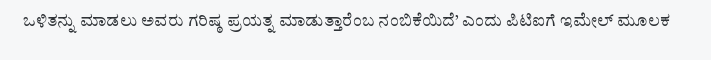ಒಳಿತನ್ನು ಮಾಡಲು ಅವರು ಗರಿಷ್ಠ ಪ್ರಯತ್ನ ಮಾಡುತ್ತಾರೆಂಬ ನಂಬಿಕೆಯಿದೆ’ ಎಂದು ಪಿಟಿಐಗೆ ಇಮೇಲ್ ಮೂಲಕ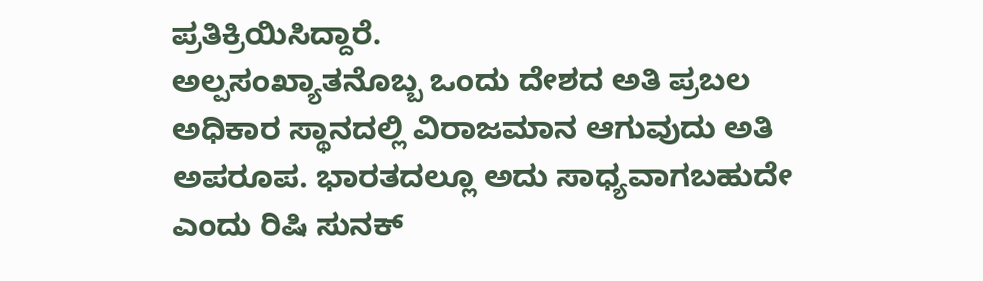ಪ್ರತಿಕ್ರಿಯಿಸಿದ್ದಾರೆ.
ಅಲ್ಪಸಂಖ್ಯಾತನೊಬ್ಬ ಒಂದು ದೇಶದ ಅತಿ ಪ್ರಬಲ ಅಧಿಕಾರ ಸ್ಥಾನದಲ್ಲಿ ವಿರಾಜಮಾನ ಆಗುವುದು ಅತಿ ಅಪರೂಪ. ಭಾರತದಲ್ಲೂ ಅದು ಸಾಧ್ಯವಾಗಬಹುದೇ ಎಂದು ರಿಷಿ ಸುನಕ್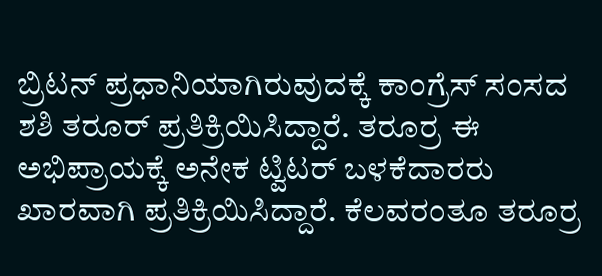ಬ್ರಿಟನ್ ಪ್ರಧಾನಿಯಾಗಿರುವುದಕ್ಕೆ ಕಾಂಗ್ರೆಸ್ ಸಂಸದ ಶಶಿ ತರೂರ್ ಪ್ರತಿಕ್ರಿಯಿಸಿದ್ದಾರೆ. ತರೂರ್ರ ಈ ಅಭಿಪ್ರಾಯಕ್ಕೆ ಅನೇಕ ಟ್ವಿಟರ್ ಬಳಕೆದಾರರು ಖಾರವಾಗಿ ಪ್ರತಿಕ್ರಿಯಿಸಿದ್ದಾರೆ. ಕೆಲವರಂತೂ ತರೂರ್ರ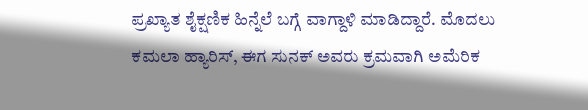ಪ್ರಖ್ಯಾತ ಶೈಕ್ಷಣಿಕ ಹಿನ್ನೆಲೆ ಬಗ್ಗೆ ವಾಗ್ದಾಳಿ ಮಾಡಿದ್ದಾರೆ. ಮೊದಲು ಕಮಲಾ ಹ್ಯಾರಿಸ್, ಈಗ ಸುನಕ್ ಅವರು ಕ್ರಮವಾಗಿ ಅಮೆರಿಕ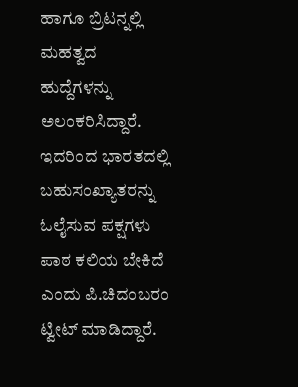ಹಾಗೂ ಬ್ರಿಟನ್ನಲ್ಲಿ ಮಹತ್ವದ ಹುದ್ದೆಗಳನ್ನು ಅಲಂಕರಿಸಿದ್ದಾರೆ. ಇದರಿಂದ ಭಾರತದಲ್ಲಿ ಬಹುಸಂಖ್ಯಾತರನ್ನು ಓಲೈಸುವ ಪಕ್ಷಗಳು ಪಾಠ ಕಲಿಯ ಬೇಕಿದೆ ಎಂದು ಪಿ.ಚಿದಂಬರಂ ಟ್ವೀಟ್ ಮಾಡಿದ್ದಾರೆ.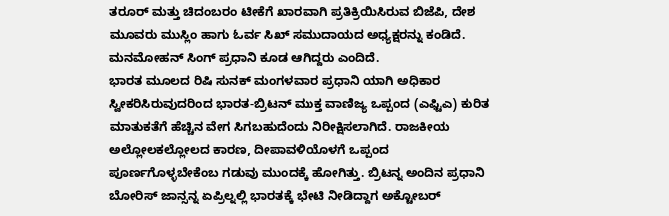ತರೂರ್ ಮತ್ತು ಚಿದಂಬರಂ ಟೀಕೆಗೆ ಖಾರವಾಗಿ ಪ್ರತಿಕ್ರಿಯಿಸಿರುವ ಬಿಜೆಪಿ, ದೇಶ ಮೂವರು ಮುಸ್ಲಿಂ ಹಾಗು ಓರ್ವ ಸಿಖ್ ಸಮುದಾಯದ ಅಧ್ಯಕ್ಷರನ್ನು ಕಂಡಿದೆ. ಮನಮೋಹನ್ ಸಿಂಗ್ ಪ್ರಧಾನಿ ಕೂಡ ಆಗಿದ್ದರು ಎಂದಿದೆ.
ಭಾರತ ಮೂಲದ ರಿಷಿ ಸುನಕ್ ಮಂಗಳವಾರ ಪ್ರಧಾನಿ ಯಾಗಿ ಅಧಿಕಾರ ಸ್ವೀಕರಿಸಿರುವುದರಿಂದ ಭಾರತ-ಬ್ರಿಟನ್ ಮುಕ್ತ ವಾಣಿಜ್ಯ ಒಪ್ಪಂದ (ಎಫ್ಟಿಎ) ಕುರಿತ ಮಾತುಕತೆಗೆ ಹೆಚ್ಚಿನ ವೇಗ ಸಿಗಬಹುದೆಂದು ನಿರೀಕ್ಷಿಸಲಾಗಿದೆ. ರಾಜಕೀಯ ಅಲ್ಲೋಲಕಲ್ಲೋಲದ ಕಾರಣ, ದೀಪಾವಳಿಯೊಳಗೆ ಒಪ್ಪಂದ ಪೂರ್ಣಗೊಳ್ಳಬೇಕೆಂಬ ಗಡುವು ಮುಂದಕ್ಕೆ ಹೋಗಿತ್ತು. ಬ್ರಿಟನ್ನ ಅಂದಿನ ಪ್ರಧಾನಿ ಬೋರಿಸ್ ಜಾನ್ಸನ್ನ ಏಪ್ರಿಲ್ನಲ್ಲಿ ಭಾರತಕ್ಕೆ ಭೇಟಿ ನೀಡಿದ್ದಾಗ ಅಕ್ಟೋಬರ್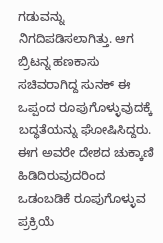ಗಡುವನ್ನು ನಿಗದಿಪಡಿಸಲಾಗಿತ್ತು. ಆಗ ಬ್ರಿಟನ್ನ ಹಣಕಾಸು ಸಚಿವರಾಗಿದ್ದ ಸುನಕ್ ಈ ಒಪ್ಪಂದ ರೂಪುಗೊಳ್ಳುವುದಕ್ಕೆ ಬದ್ಧತೆಯನ್ನು ಘೋಷಿಸಿದ್ದರು. ಈಗ ಅವರೇ ದೇಶದ ಚುಕ್ಕಾಣಿ ಹಿಡಿದಿರುವುದರಿಂದ ಒಡಂಬಡಿಕೆ ರೂಪುಗೊಳ್ಳುವ ಪ್ರಕ್ರಿಯೆ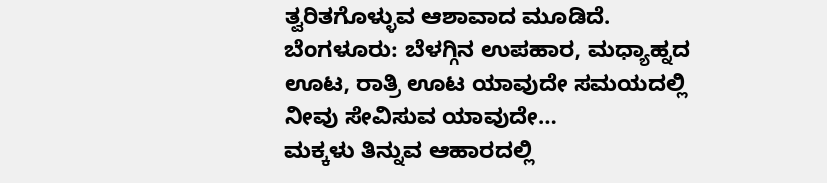ತ್ವರಿತಗೊಳ್ಳುವ ಆಶಾವಾದ ಮೂಡಿದೆ.
ಬೆಂಗಳೂರು: ಬೆಳಗ್ಗಿನ ಉಪಹಾರ, ಮಧ್ಯಾಹ್ನದ ಊಟ, ರಾತ್ರಿ ಊಟ ಯಾವುದೇ ಸಮಯದಲ್ಲಿ ನೀವು ಸೇವಿಸುವ ಯಾವುದೇ…
ಮಕ್ಕಳು ತಿನ್ನುವ ಆಹಾರದಲ್ಲಿ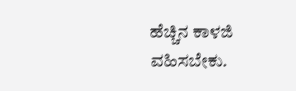ಹೆಚ್ಚಿನ ಕಾಳಜಿ ವಹಿಸಬೇಕು.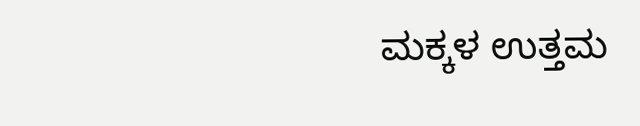ಮಕ್ಕಳ ಉತ್ತಮ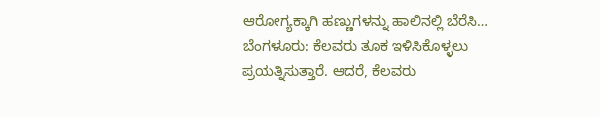ಆರೋಗ್ಯಕ್ಕಾಗಿ ಹಣ್ಣುಗಳನ್ನು ಹಾಲಿನಲ್ಲಿ ಬೆರೆಸಿ…
ಬೆಂಗಳೂರು: ಕೆಲವರು ತೂಕ ಇಳಿಸಿಕೊಳ್ಳಲು ಪ್ರಯತ್ನಿಸುತ್ತಾರೆ. ಆದರೆ, ಕೆಲವರು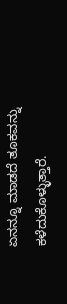ಏನನ್ನೂ ಮಾಡದೆ ತೂಕವನ್ನು ಕಳೆದುಕೊಳ್ಳುತ್ತಾರೆ.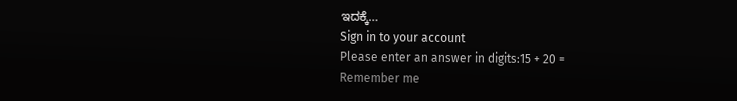ಇದಕ್ಕೆ…
Sign in to your account
Please enter an answer in digits:15 + 20 =
Remember me